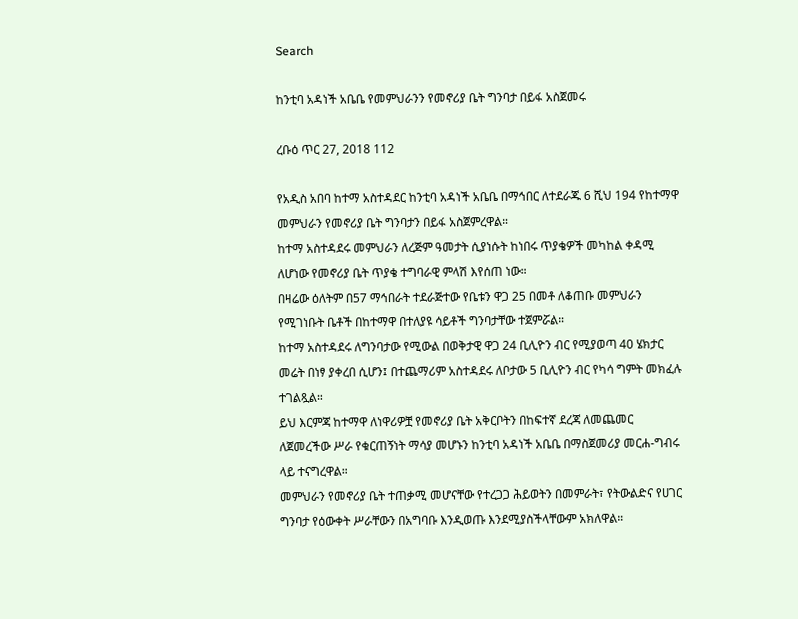Search

ከንቲባ አዳነች አቤቤ የመምህራንን የመኖሪያ ቤት ግንባታ በይፋ አስጀመሩ

ረቡዕ ጥር 27, 2018 112

የአዲስ አበባ ከተማ አስተዳደር ከንቲባ አዳነች አቤቤ በማኅበር ለተደራጁ 6 ሺህ 194 የከተማዋ መምህራን የመኖሪያ ቤት ግንባታን በይፋ አስጀምረዋል።
ከተማ አስተዳደሩ መምህራን ለረጅም ዓመታት ሲያነሱት ከነበሩ ጥያቄዎች መካከል ቀዳሚ ለሆነው የመኖሪያ ቤት ጥያቄ ተግባራዊ ምላሽ እየሰጠ ነው።
በዛሬው ዕለትም በ57 ማኅበራት ተደራጅተው የቤቱን ዋጋ 25 በመቶ ለቆጠቡ መምህራን የሚገነቡት ቤቶች በከተማዋ በተለያዩ ሳይቶች ግንባታቸው ተጀምሯል።
ከተማ አስተዳደሩ ለግንባታው የሚውል በወቅታዊ ዋጋ 24 ቢሊዮን ብር የሚያወጣ 40 ሄክታር መሬት በነፃ ያቀረበ ሲሆን፤ በተጨማሪም አስተዳደሩ ለቦታው 5 ቢሊዮን ብር የካሳ ግምት መክፈሉ ተገልጿል።
ይህ እርምጃ ከተማዋ ለነዋሪዎቿ የመኖሪያ ቤት አቅርቦትን በከፍተኛ ደረጃ ለመጨመር ለጀመረችው ሥራ የቁርጠኝነት ማሳያ መሆኑን ከንቲባ አዳነች አቤቤ በማስጀመሪያ መርሐ-ግብሩ ላይ ተናግረዋል።
መምህራን የመኖሪያ ቤት ተጠቃሚ መሆናቸው የተረጋጋ ሕይወትን በመምራት፣ የትውልድና የሀገር ግንባታ የዕውቀት ሥራቸውን በአግባቡ እንዲወጡ እንደሚያስችላቸውም አክለዋል።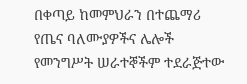በቀጣይ ከመምህራን በተጨማሪ የጤና ባለሙያዎችና ሌሎች የመንግሥት ሠራተኞችም ተደራጅተው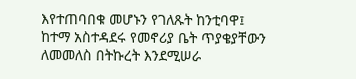እየተጠባበቁ መሆኑን የገለጹት ከንቲባዋ፤ ከተማ አስተዳደሩ የመኖሪያ ቤት ጥያቄያቸውን ለመመለስ በትኩረት እንደሚሠራ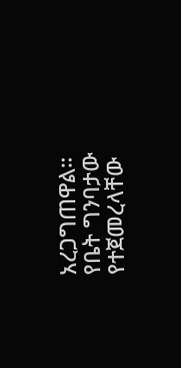አረጋግጠዋል።
የቤት ግንባታው የተጀመረላቸው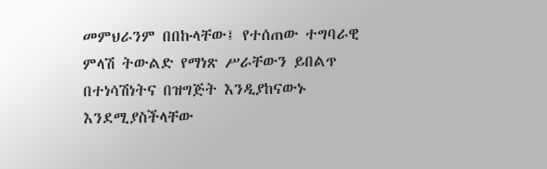መምህራንም በበኩላቸው፤ የተሰጠው ተግባራዊ ምላሽ ትውልድ የማነጽ ሥራቸውን ይበልጥ በተነሳሽነትና በዝግጅት እንዲያከናውኑ እንደሚያስችላቸው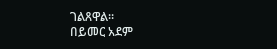ገልጸዋል።
በይመር አደም